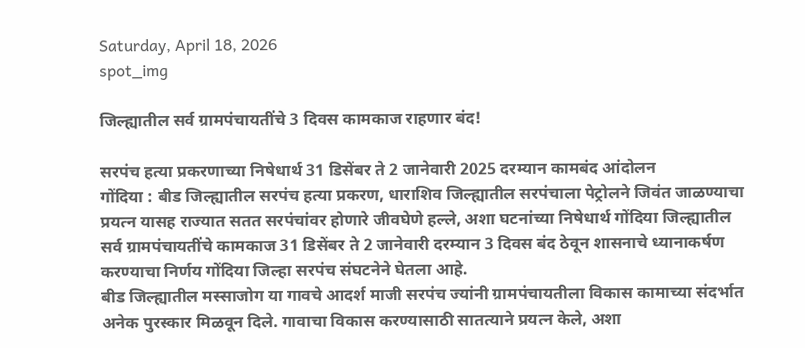Saturday, April 18, 2026
spot_img

जिल्ह्यातील सर्व ग्रामपंचायतींचे 3 दिवस कामकाज राहणार बंद!

सरपंच हत्या प्रकरणाच्या निषेधार्थ 31 डिसेंबर ते 2 जानेवारी 2025 दरम्यान कामबंद आंदोलन
गोंदिया : बीड जिल्ह्यातील सरपंच हत्या प्रकरण, धाराशिव जिल्ह्यातील सरपंचाला पेट्रोलने जिवंत जाळण्याचा प्रयत्न यासह राज्यात सतत सरपंचांवर होणारे जीवघेणे हल्ले, अशा घटनांच्या निषेधार्थ गोंदिया जिल्ह्यातील सर्व ग्रामपंचायतींचे कामकाज 31 डिसेंबर ते 2 जानेवारी दरम्यान 3 दिवस बंद ठेवून शासनाचे ध्यानाकर्षण करण्याचा निर्णय गोंदिया जिल्हा सरपंच संघटनेने घेतला आहे.
बीड जिल्ह्यातील मस्साजोग या गावचे आदर्श माजी सरपंच ज्यांनी ग्रामपंचायतीला विकास कामाच्या संदर्भात अनेक पुरस्कार मिळवून दिले. गावाचा विकास करण्यासाठी सातत्याने प्रयत्न केले, अशा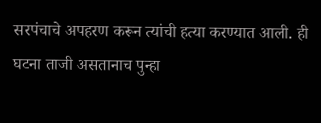सरपंचाचे अपहरण करून त्यांची हत्या करण्यात आली. ही घटना ताजी असतानाच पुन्हा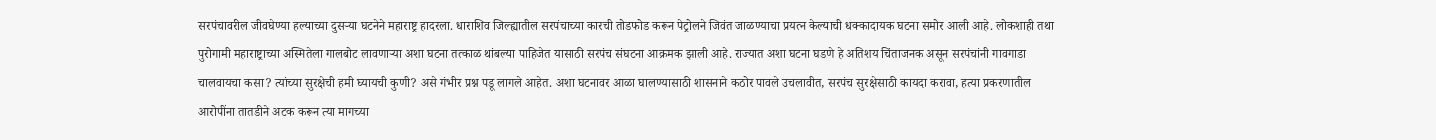सरपंचावरील जीवघेण्या हल्याच्या दुसऱ्या घटनेने महाराष्ट्र हादरला. धाराशिव जिल्ह्यातील सरपंचाच्या कारची तोडफोड करून पेट्रोलने जिवंत जाळण्याचा प्रयत्न केल्याची धक्कादायक घटना समोर आली आहे. लोकशाही तथा पुरोगामी महाराष्ट्राच्या अस्मितेला गालबोट लावणाऱ्या अशा घटना तत्काळ थांबल्या पाहिजेत यासाठी सरपंच संघटना आक्रमक झाली आहे. राज्यात अशा घटना घडणे हे अतिशय चिंताजनक असून सरपंचांनी गावगाडा चालवायचा कसा? त्यांच्या सुरक्षेची हमी घ्यायची कुणी? असे गंभीर प्रश्न पडू लागले आहेत. अशा घटनावर आळा घालण्यासाठी शासनाने कठोर पावले उचलावीत, सरपंच सुरक्षेसाठी कायदा करावा, हत्या प्रकरणातील आरोपींना तातडीने अटक करून त्या मागच्या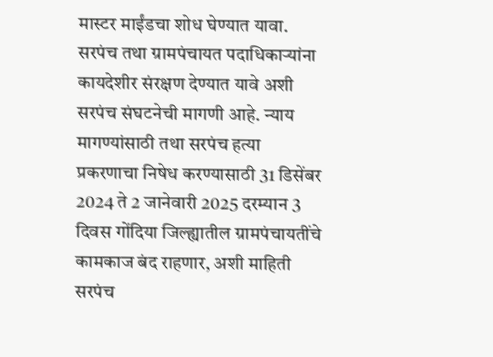मास्टर माईंडचा शोध घेण्यात यावा. सरपंच तथा ग्रामपंचायत पदाधिकाऱ्यांना कायदेशीर संरक्षण देण्यात यावे अशी सरपंच संघटनेची मागणी आहे. न्याय मागण्यांसाठी तथा सरपंच हत्या प्रकरणाचा निषेध करण्यासाठी 31 डिसेंबर 2024 ते 2 जानेवारी 2025 दरम्यान 3 दिवस गोंदिया जिल्ह्यातील ग्रामपंचायतींचे कामकाज बंद राहणार, अशी माहिती सरपंच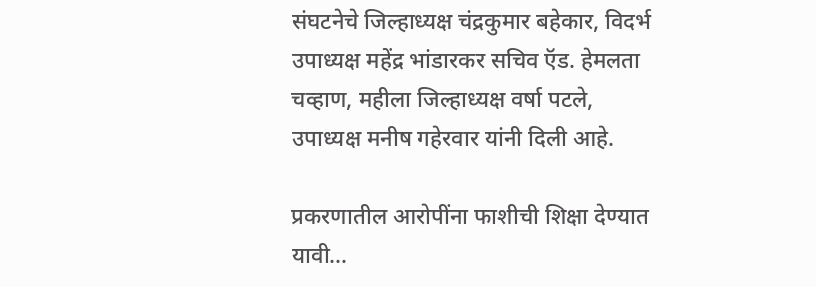संघटनेचे जिल्हाध्यक्ष चंद्रकुमार बहेकार, विदर्भ उपाध्यक्ष महेंद्र भांडारकर सचिव ऍड. हेमलता चव्हाण, महीला जिल्हाध्यक्ष वर्षा पटले, उपाध्यक्ष मनीष गहेरवार यांनी दिली आहे.

प्रकरणातील आरोपींना फाशीची शिक्षा देण्यात यावी…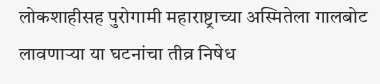लोकशाहीसह पुरोगामी महाराष्ट्राच्या अस्मितेला गालबोट लावणाऱ्या या घटनांचा तीव्र निषेध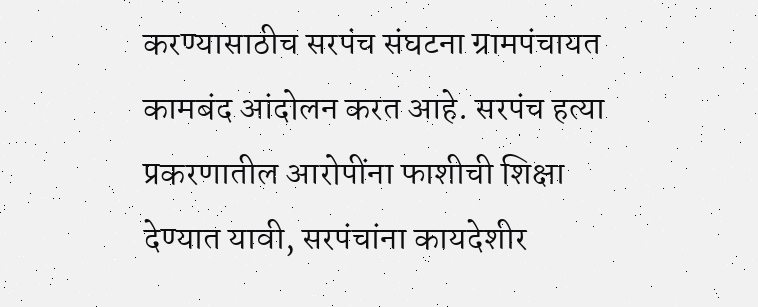करण्यासाठीच सरपंच संघटना ग्रामपंचायत कामबंद आंदोलन करत आहे. सरपंच हत्या प्रकरणातील आरोपींना फाशीची शिक्षा देण्यात यावी, सरपंचांना कायदेशीर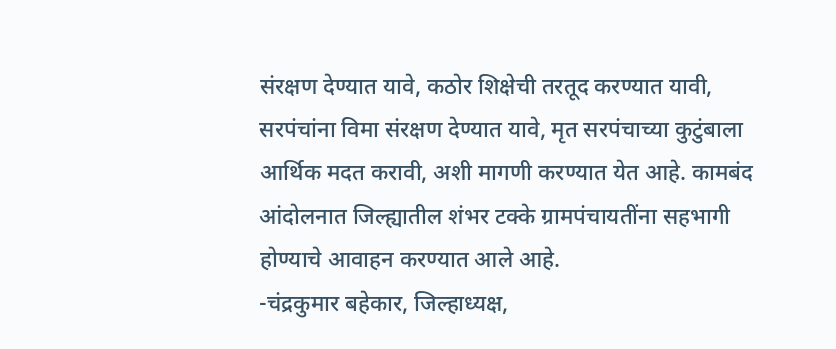संरक्षण देण्यात यावे, कठोर शिक्षेची तरतूद करण्यात यावी, सरपंचांना विमा संरक्षण देण्यात यावे, मृत सरपंचाच्या कुटुंबाला आर्थिक मदत करावी, अशी मागणी करण्यात येत आहे. कामबंद आंदोलनात जिल्ह्यातील शंभर टक्के ग्रामपंचायतींना सहभागी होण्याचे आवाहन करण्यात आले आहे.
-चंद्रकुमार बहेकार, जिल्हाध्यक्ष,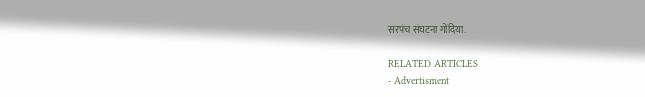सरपंच संघटना गोंदिया.

RELATED ARTICLES
- Advertisment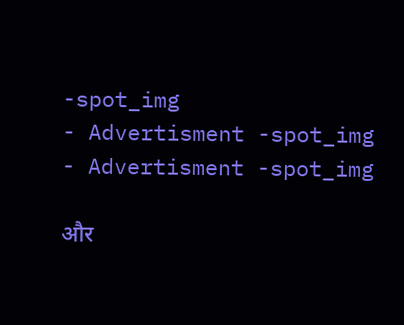-spot_img
- Advertisment -spot_img
- Advertisment -spot_img

और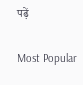पढ़ें

Most Popular